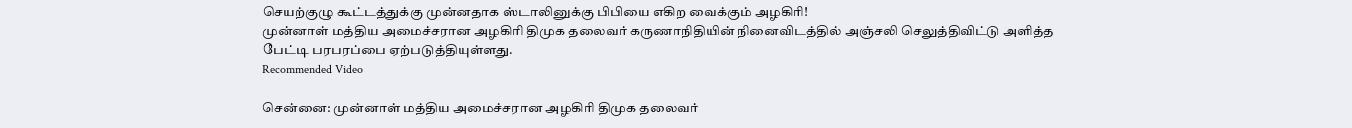செயற்குழு கூட்டத்துக்கு முன்னதாக ஸ்டாலினுக்கு பிபியை எகிற வைக்கும் அழகிரி!
முன்னாள் மத்திய அமைச்சரான அழகிரி திமுக தலைவர் கருணாநிதியின் நினைவிடத்தில் அஞ்சலி செலுத்திவிட்டு அளித்த பேட்டி பரபரப்பை ஏற்படுத்தியுள்ளது.
Recommended Video

சென்னை: முன்னாள் மத்திய அமைச்சரான அழகிரி திமுக தலைவர்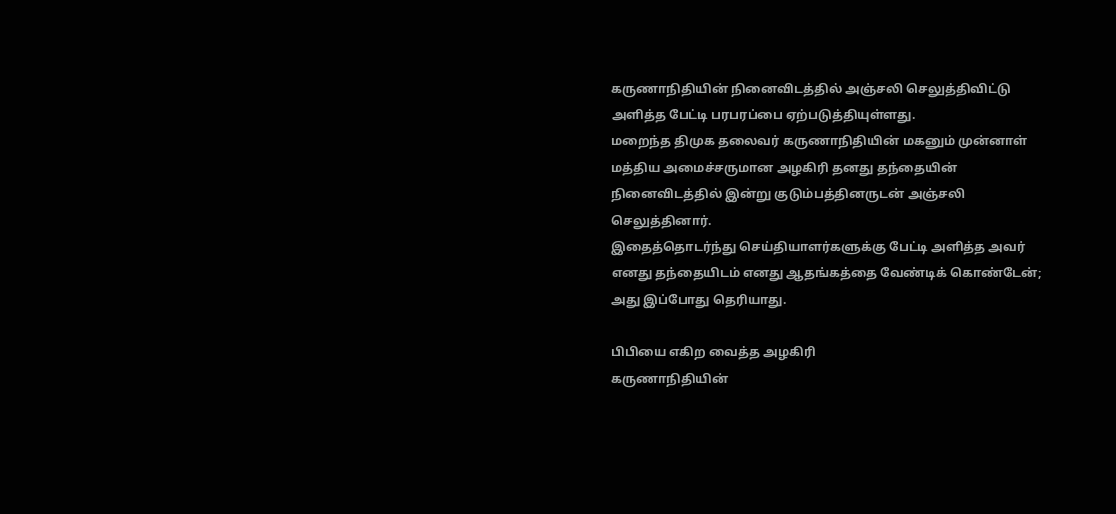கருணாநிதியின் நினைவிடத்தில் அஞ்சலி செலுத்திவிட்டு அளித்த பேட்டி பரபரப்பை ஏற்படுத்தியுள்ளது.
மறைந்த திமுக தலைவர் கருணாநிதியின் மகனும் முன்னாள் மத்திய அமைச்சருமான அழகிரி தனது தந்தையின் நினைவிடத்தில் இன்று குடும்பத்தினருடன் அஞ்சலி செலுத்தினார்.
இதைத்தொடர்ந்து செய்தியாளர்களுக்கு பேட்டி அளித்த அவர் எனது தந்தையிடம் எனது ஆதங்கத்தை வேண்டிக் கொண்டேன்; அது இப்போது தெரியாது.

பிபியை எகிற வைத்த அழகிரி
கருணாநிதியின்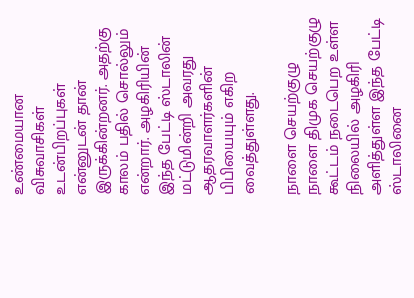உண்மையான விசுவாசிகள் உடன்பிறப்புகள் என்னுடன் தான் இருக்கின்றனர். அதற்கு காலம் பதில் சொல்லும் என்றார். அழகிரியின் இந்த பேட்டி ஸ்டாலின் மட்டுமின்றி அவரது ஆதரவாளர்களின் பிபியையும் எகிற வைத்துள்ளது.

நாளை செயற்குழு
நாளை திமுக செயற்குழு கூட்டம் நடைபெற உள்ள நிலையில் அழகிரி அளித்துள்ள இந்த பேட்டி ஸ்டாலினை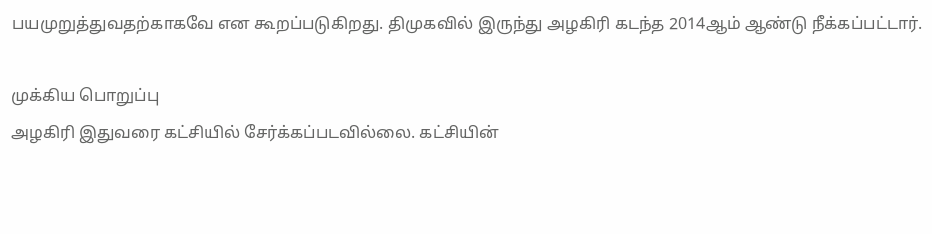பயமுறுத்துவதற்காகவே என கூறப்படுகிறது. திமுகவில் இருந்து அழகிரி கடந்த 2014ஆம் ஆண்டு நீக்கப்பட்டார்.

முக்கிய பொறுப்பு
அழகிரி இதுவரை கட்சியில் சேர்க்கப்படவில்லை. கட்சியின்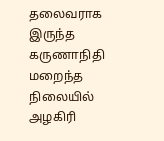தலைவராக இருந்த கருணாநிதி மறைந்த நிலையில் அழகிரி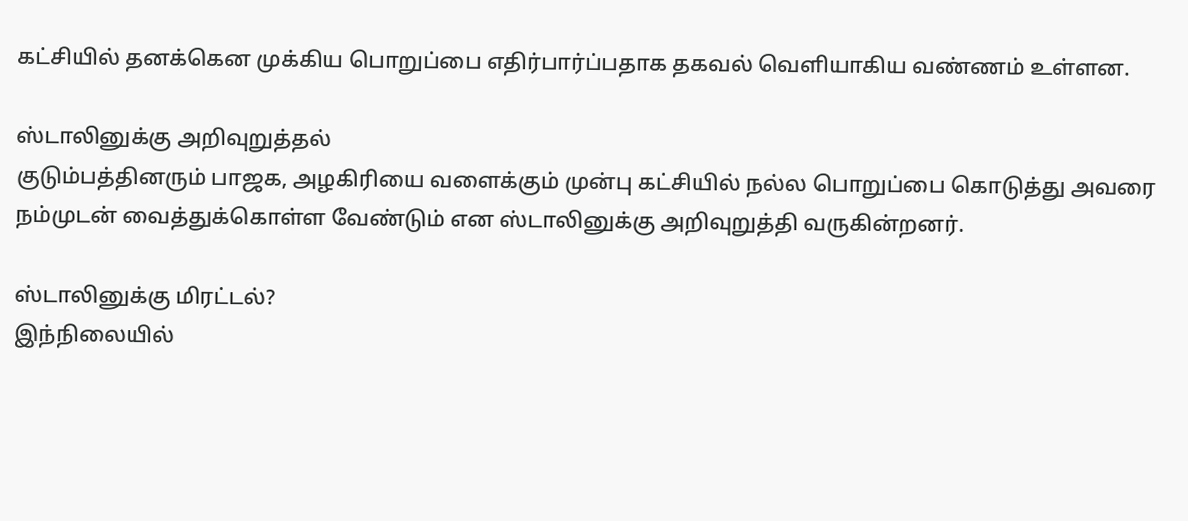கட்சியில் தனக்கென முக்கிய பொறுப்பை எதிர்பார்ப்பதாக தகவல் வெளியாகிய வண்ணம் உள்ளன.

ஸ்டாலினுக்கு அறிவுறுத்தல்
குடும்பத்தினரும் பாஜக, அழகிரியை வளைக்கும் முன்பு கட்சியில் நல்ல பொறுப்பை கொடுத்து அவரை நம்முடன் வைத்துக்கொள்ள வேண்டும் என ஸ்டாலினுக்கு அறிவுறுத்தி வருகின்றனர்.

ஸ்டாலினுக்கு மிரட்டல்?
இந்நிலையில்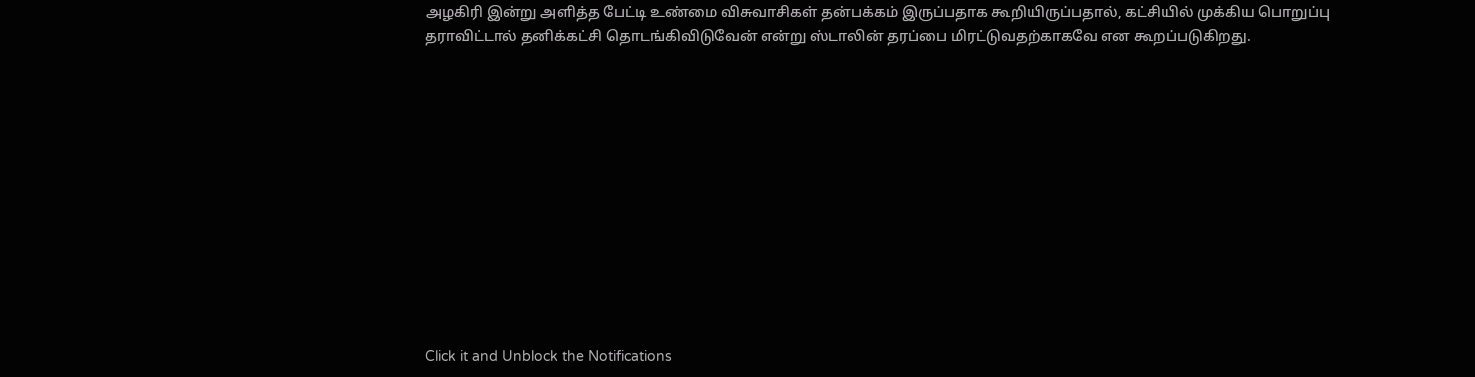அழகிரி இன்று அளித்த பேட்டி உண்மை விசுவாசிகள் தன்பக்கம் இருப்பதாக கூறியிருப்பதால், கட்சியில் முக்கிய பொறுப்பு தராவிட்டால் தனிக்கட்சி தொடங்கிவிடுவேன் என்று ஸ்டாலின் தரப்பை மிரட்டுவதற்காகவே என கூறப்படுகிறது.












Click it and Unblock the Notifications